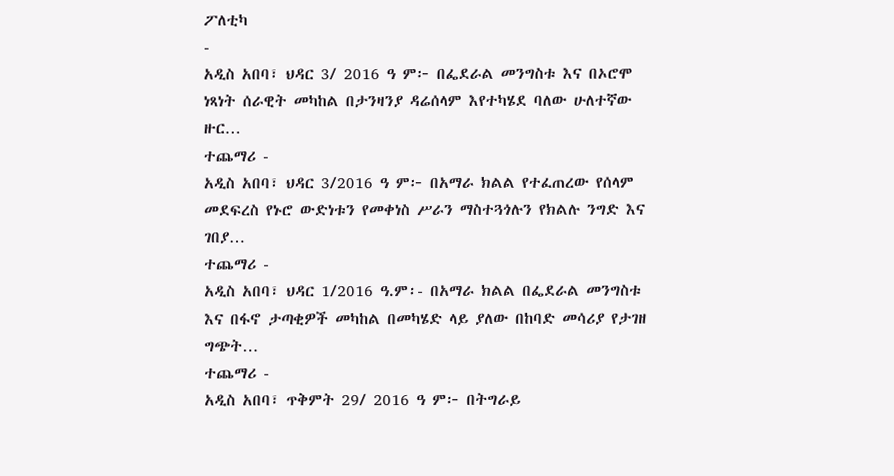ፖለቲካ
-
አዲስ አበባ፣ ህዳር 3/ 2016 ዓ ም፦ በፌደራል መንግስቱ እና በኦሮሞ ነጻነት ሰራዊት መካከል በታንዛንያ ዳሬሰላም እየተካሄደ ባለው ሁለተኛው ዙር…
ተጨማሪ -
አዲስ አበባ፣ ህዳር 3/2016 ዓ ም፦ በአማራ ክልል የተፈጠረው የሰላም መደፍረስ የኑሮ ውድነቱን የመቀነስ ሥራን ማስተጓጎሉን የክልሉ ንግድ እና ገበያ…
ተጨማሪ -
አዲስ አበባ፣ ህዳር 1/2016 ዓ.ም፡- በአማራ ክልል በፌደራል መንግስቱ እና በፋኖ ታጣቂዎች መካከል በመካሄድ ላይ ያለው በከባድ መሳሪያ የታገዘ ግጭት…
ተጨማሪ -
አዲስ አበባ፣ ጥቅምት 29/ 2016 ዓ ም፦ በትግራይ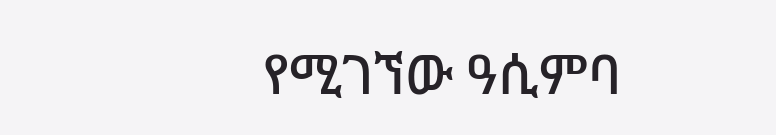የሚገኘው ዓሲምባ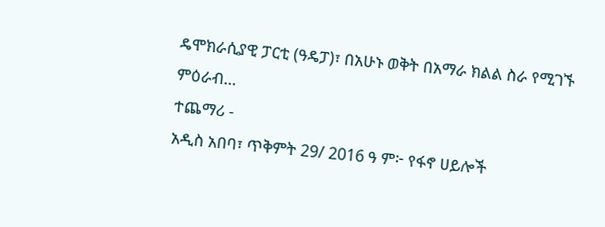ዴሞክራሲያዊ ፓርቲ (ዓዴፓ)፣ በአሁኑ ወቅት በአማራ ክልል ስራ የሚገኙ ምዕራብ…
ተጨማሪ -
አዲስ አበባ፣ ጥቅምት 29/ 2016 ዓ ም፦ የፋኖ ሀይሎች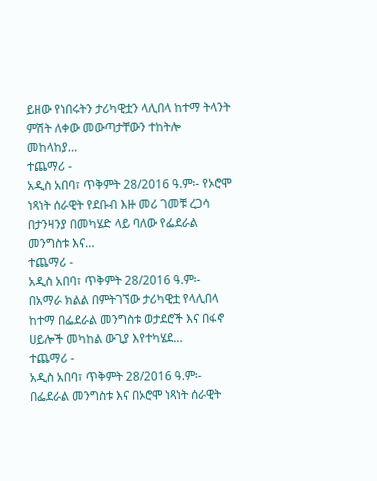ይዘው የነበሩትን ታሪካዊቷን ላሊበላ ከተማ ትላንት ምሽት ለቀው መውጣታቸውን ተከትሎ መከላከያ…
ተጨማሪ -
አዲስ አበባ፣ ጥቅምት 28/2016 ዓ.ም፡- የኦሮሞ ነጻነት ሰራዊት የደቡብ እዙ መሪ ገመቹ ረጋሳ በታንዛንያ በመካሄድ ላይ ባለው የፌደራል መንግስቱ እና…
ተጨማሪ -
አዲስ አበባ፣ ጥቅምት 28/2016 ዓ.ም፡- በአማራ ክልል በምትገኘው ታሪካዊቷ የላሊበላ ከተማ በፌደራል መንግስቱ ወታደሮች እና በፋኖ ሀይሎች መካከል ውጊያ እየተካሄደ…
ተጨማሪ -
አዲስ አበባ፣ ጥቅምት 28/2016 ዓ.ም፡- በፌደራል መንግስቱ እና በኦሮሞ ነጻነት ሰራዊት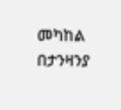መካከል በታንዛንያ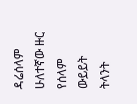ዳሬሰላም ሁለተኛው ዙር የሰላም ውይይት ትላንት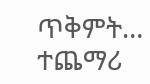ጥቅምት…
ተጨማሪ